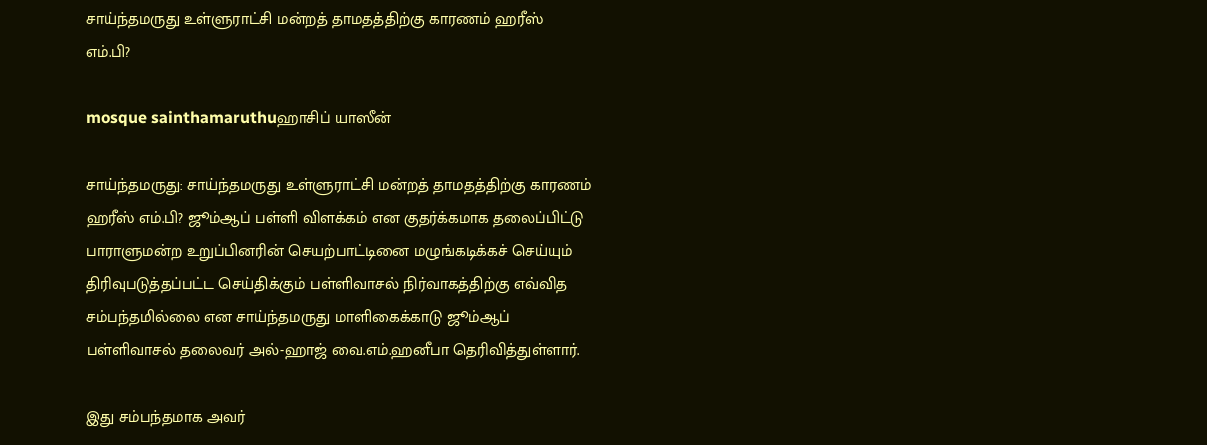சாய்ந்தமருது உள்ளுராட்சி மன்றத் தாமதத்திற்கு காரணம் ஹரீஸ் எம்.பி?

mosque sainthamaruthuஹாசிப் யாஸீன்

சாய்ந்தமருது: சாய்ந்தமருது உள்ளுராட்சி மன்றத் தாமதத்திற்கு காரணம் ஹரீஸ் எம்.பி? ஜூம்ஆப் பள்ளி விளக்கம் என குதர்க்கமாக தலைப்பிட்டு பாராளுமன்ற உறுப்பினரின் செயற்பாட்டினை மழுங்கடிக்கச் செய்யும் திரிவுபடுத்தப்பட்ட செய்திக்கும் பள்ளிவாசல் நிர்வாகத்திற்கு எவ்வித சம்பந்தமில்லை என சாய்ந்தமருது மாளிகைக்காடு ஜூம்ஆப் பள்ளிவாசல் தலைவர் அல்-ஹாஜ் வை.எம்.ஹனீபா தெரிவித்துள்ளார்.

இது சம்பந்தமாக அவர்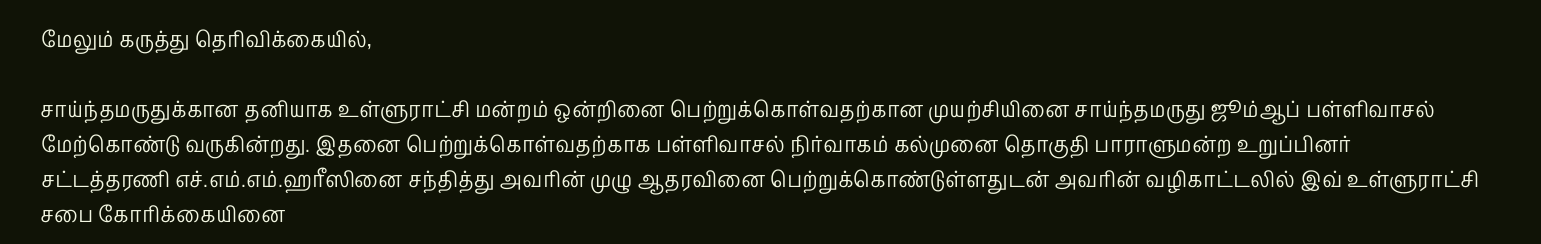மேலும் கருத்து தெரிவிக்கையில்,

சாய்ந்தமருதுக்கான தனியாக உள்ளுராட்சி மன்றம் ஒன்றினை பெற்றுக்கொள்வதற்கான முயற்சியினை சாய்ந்தமருது ஜூம்ஆப் பள்ளிவாசல் மேற்கொண்டு வருகின்றது. இதனை பெற்றுக்கொள்வதற்காக பள்ளிவாசல் நிர்வாகம் கல்முனை தொகுதி பாராளுமன்ற உறுப்பினர் சட்டத்தரணி எச்.எம்.எம்.ஹரீஸினை சந்தித்து அவரின் முழு ஆதரவினை பெற்றுக்கொண்டுள்ளதுடன் அவரின் வழிகாட்டலில் இவ் உள்ளுராட்சி சபை கோரிக்கையினை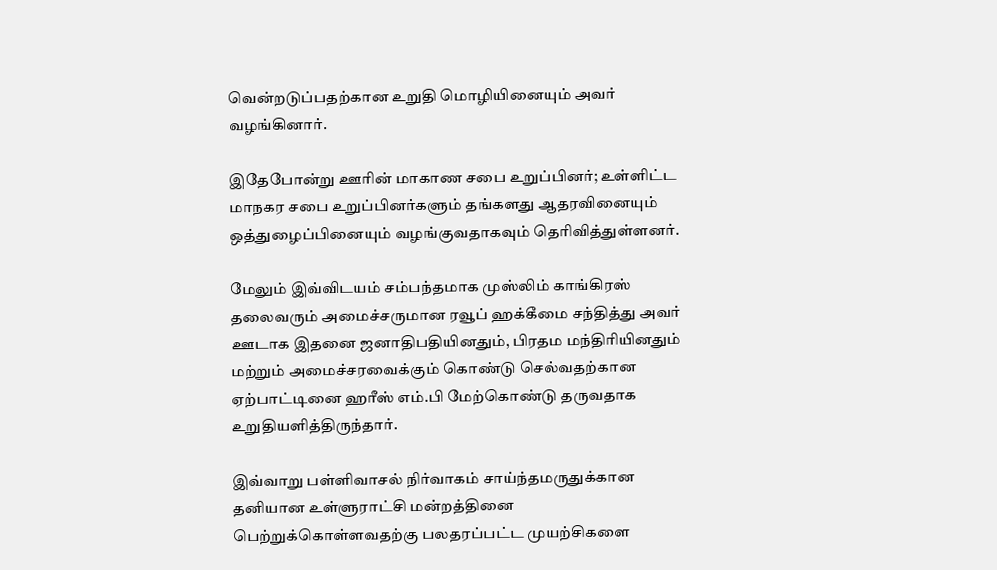வென்றடுப்பதற்கான உறுதி மொழியினையும் அவர் வழங்கினார்.

இதேபோன்று ஊரின் மாகாண சபை உறுப்பினர்; உள்ளிட்ட மாநகர சபை உறுப்பினர்களும் தங்களது ஆதரவினையும் ஒத்துழைப்பினையும் வழங்குவதாகவும் தெரிவித்துள்ளனர்.

மேலும் இவ்விடயம் சம்பந்தமாக முஸ்லிம் காங்கிரஸ் தலைவரும் அமைச்சருமான ரவூப் ஹக்கீமை சந்தித்து அவர் ஊடாக இதனை ஜனாதிபதியினதும், பிரதம மந்திரியினதும் மற்றும் அமைச்சரவைக்கும் கொண்டு செல்வதற்கான ஏற்பாட்டினை ஹரீஸ் எம்.பி மேற்கொண்டு தருவதாக உறுதியளித்திருந்தார்.

இவ்வாறு பள்ளிவாசல் நிர்வாகம் சாய்ந்தமருதுக்கான தனியான உள்ளுராட்சி மன்றத்தினை பெற்றுக்கொள்ளவதற்கு பலதரப்பட்ட முயற்சிகளை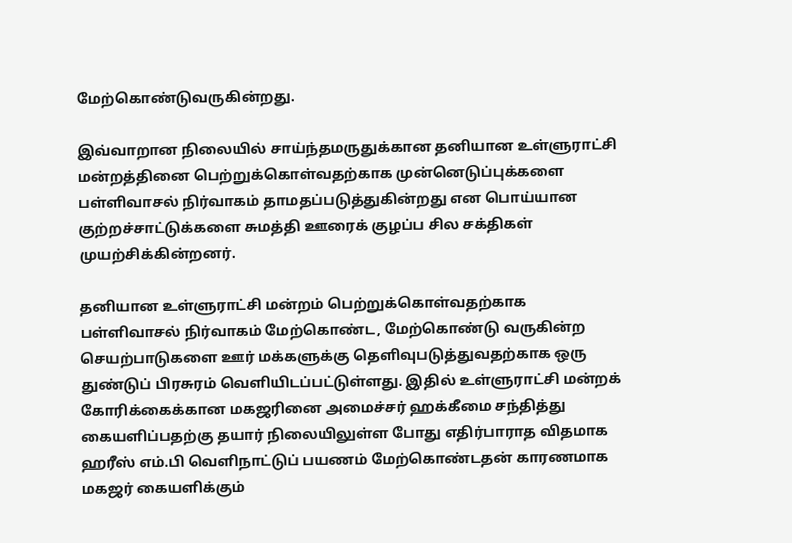மேற்கொண்டுவருகின்றது.

இவ்வாறான நிலையில் சாய்ந்தமருதுக்கான தனியான உள்ளுராட்சி மன்றத்தினை பெற்றுக்கொள்வதற்காக முன்னெடுப்புக்களை பள்ளிவாசல் நிர்வாகம் தாமதப்படுத்துகின்றது என பொய்யான குற்றச்சாட்டுக்களை சுமத்தி ஊரைக் குழப்ப சில சக்திகள் முயற்சிக்கின்றனர்.

தனியான உள்ளுராட்சி மன்றம் பெற்றுக்கொள்வதற்காக பள்ளிவாசல் நிர்வாகம் மேற்கொண்ட, மேற்கொண்டு வருகின்ற செயற்பாடுகளை ஊர் மக்களுக்கு தெளிவுபடுத்துவதற்காக ஒரு துண்டுப் பிரசுரம் வெளியிடப்பட்டுள்ளது. இதில் உள்ளுராட்சி மன்றக் கோரிக்கைக்கான மகஜரினை அமைச்சர் ஹக்கீமை சந்தித்து கையளிப்பதற்கு தயார் நிலையிலுள்ள போது எதிர்பாராத விதமாக ஹரீஸ் எம்.பி வெளிநாட்டுப் பயணம் மேற்கொண்டதன் காரணமாக மகஜர் கையளிக்கும்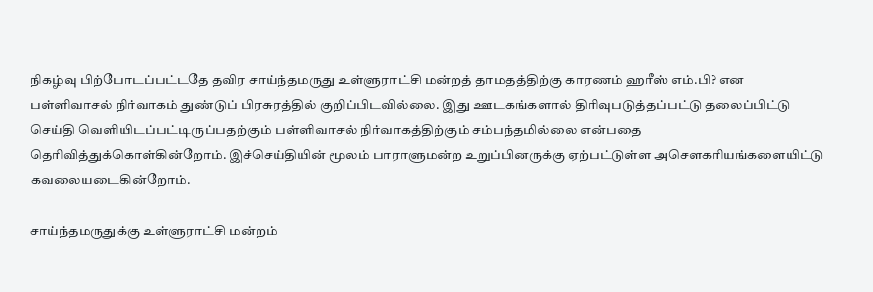நிகழ்வு பிற்போடப்பட்டதே தவிர சாய்ந்தமருது உள்ளுராட்சி மன்றத் தாமதத்திற்கு காரணம் ஹரீஸ் எம்.பி? என பள்ளிவாசல் நிர்வாகம் துண்டுப் பிரசுரத்தில் குறிப்பிடவில்லை. இது ஊடகங்களால் திரிவுபடுத்தப்பட்டு தலைப்பிட்டு செய்தி வெளியிடப்பட்டிருப்பதற்கும் பள்ளிவாசல் நிர்வாகத்திற்கும் சம்பந்தமில்லை என்பதை தெரிவித்துக்கொள்கின்றோம். இச்செய்தியின் மூலம் பாராளுமன்ற உறுப்பினருக்கு ஏற்பட்டுள்ள அசௌகரியங்களையிட்டு கவலையடைகின்றோம்.

சாய்ந்தமருதுக்கு உள்ளுராட்சி மன்றம்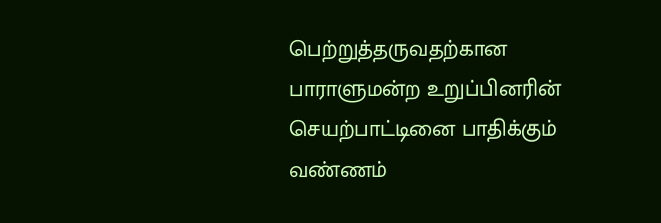பெற்றுத்தருவதற்கான பாராளுமன்ற உறுப்பினரின் செயற்பாட்டினை பாதிக்கும் வண்ணம்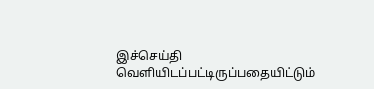இச்செய்தி வெளியிடப்பட்டிருப்பதையிட்டும்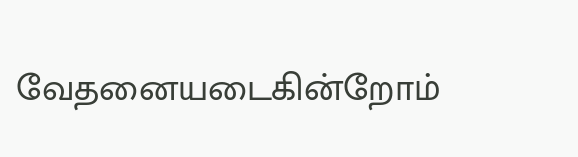வேதனையடைகின்றோம்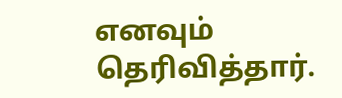எனவும் தெரிவித்தார்.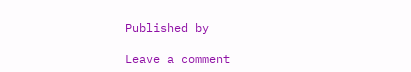Published by

Leave a comment